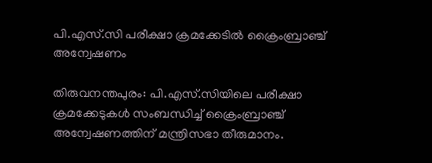പി.എസ്.സി പരീക്ഷാ ക്രമക്കേടിൽ ക്രൈംബ്രാഞ്ച് അന്വേഷണം

തിരുവനന്തപുരം: പി.എസ്.സിയിലെ പരീക്ഷാ ക്രമക്കേടുകൾ സംബന്ധിച്ച് ക്രൈംബ്രാഞ്ച് അന്വേഷണത്തിന് മന്ത്രിസഭാ തീരുമാനം.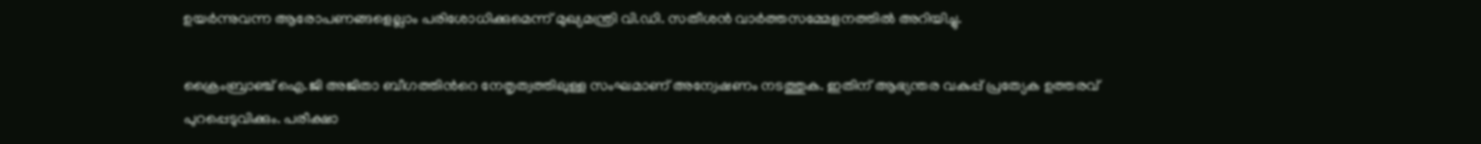ഉയർന്നുവന്ന ആരോപണങ്ങളെല്ലാം പരിശോധിക്കുമെന്ന് മുഖ്യമന്ത്രി വി.ഡി. സതീശൻ വാർത്തസമ്മേളനത്തിൽ അറിയിച്ചു.

ക്രൈംബ്രാഞ്ച് ഐ.ജി അജിതാ ബീഗത്തിന്‍റെ നേതൃത്വത്തിലുള്ള സംഘമാണ് അന്വേഷണം നടത്തുക. ഇതിന് ആഭ്യന്തര വകുപ്പ് പ്രത്യേക ഉത്തരവ് പുറപ്പെടുവിക്കും. പരീക്ഷാ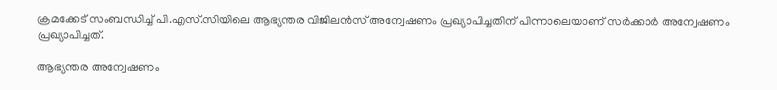ക്രമക്കേട് സംബന്ധിച്ച് പി.എസ്.സിയിലെ ആഭ്യന്തര വിജിലൻസ് അന്വേഷണം പ്രഖ്യാപിച്ചതിന് പിന്നാലെയാണ് സർക്കാർ അന്വേഷണം പ്രഖ്യാപിച്ചത്.

ആഭ്യന്തര അന്വേഷണം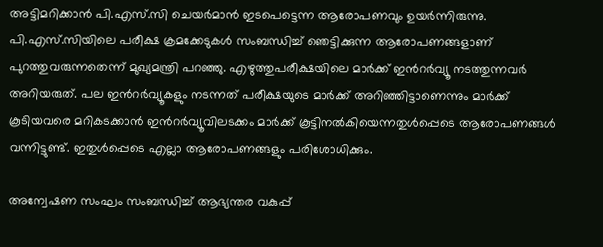അട്ടിമറിക്കാൻ പി.എസ്.സി ചെയർമാൻ ഇടപെട്ടെന്ന ആരോപണവും ഉയർന്നിരുന്നു. പി.എസ്.സിയിലെ പരീക്ഷ ക്രമക്കേടുകൾ സംബന്ധിച്ച് ഞെട്ടിക്കുന്ന ആരോപണങ്ങളാണ് പുറത്തുവരുന്നതെന്ന് മുഖ്യമന്ത്രി പറഞ്ഞു. എഴുത്തുപരീക്ഷയിലെ മാർക്ക് ഇന്‍റർവ്യൂ നടത്തുന്നവർ അറിയരുത്. പല ഇന്‍റർവ്യൂകളും നടന്നത് പരീക്ഷയുടെ മാർക്ക് അറിഞ്ഞിട്ടാണെന്നും മാർക്ക് കൂടിയവരെ മറികടക്കാൻ ഇന്‍റർവ്യൂവിലടക്കം മാർക്ക് കൂട്ടിനൽകിയെന്നതുൾപ്പെടെ ആരോപണങ്ങൾ വന്നിട്ടുണ്ട്. ഇതുൾപ്പെടെ എല്ലാ ആരോപണങ്ങളും പരിശോധിക്കും.

അന്വേഷണ സംഘം സംബന്ധിച്ച് ആഭ്യന്തര വകുപ്പ്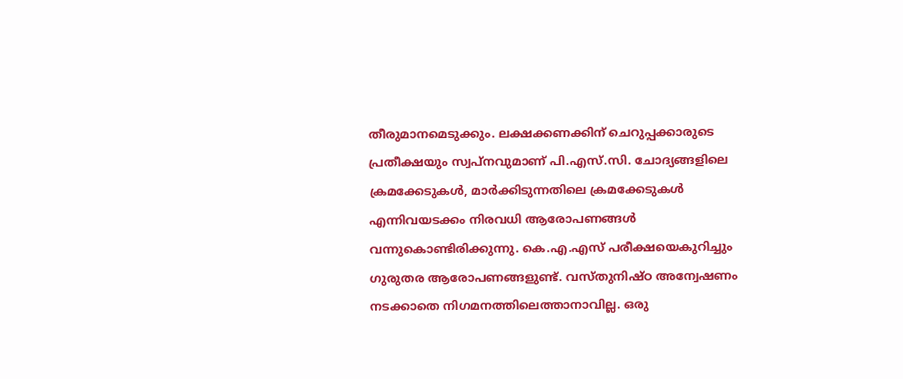തീരുമാനമെടുക്കും. ലക്ഷക്കണക്കിന് ചെറുപ്പക്കാരുടെ പ്രതീക്ഷയും സ്വപ്നവുമാണ് പി.എസ്.സി. ചോദ്യങ്ങളിലെ ക്രമക്കേടുകൾ, മാർക്കിടുന്നതിലെ ക്രമക്കേടുകൾ എന്നിവയടക്കം നിരവധി ആരോപണങ്ങൾ വന്നുകൊണ്ടിരിക്കുന്നു. കെ.എ.എസ് പരീക്ഷയെകുറിച്ചും ഗുരുതര ആരോപണങ്ങളുണ്ട്. വസ്തുനിഷ്ഠ അന്വേഷണം നടക്കാതെ നിഗമനത്തിലെത്താനാവില്ല. ഒരു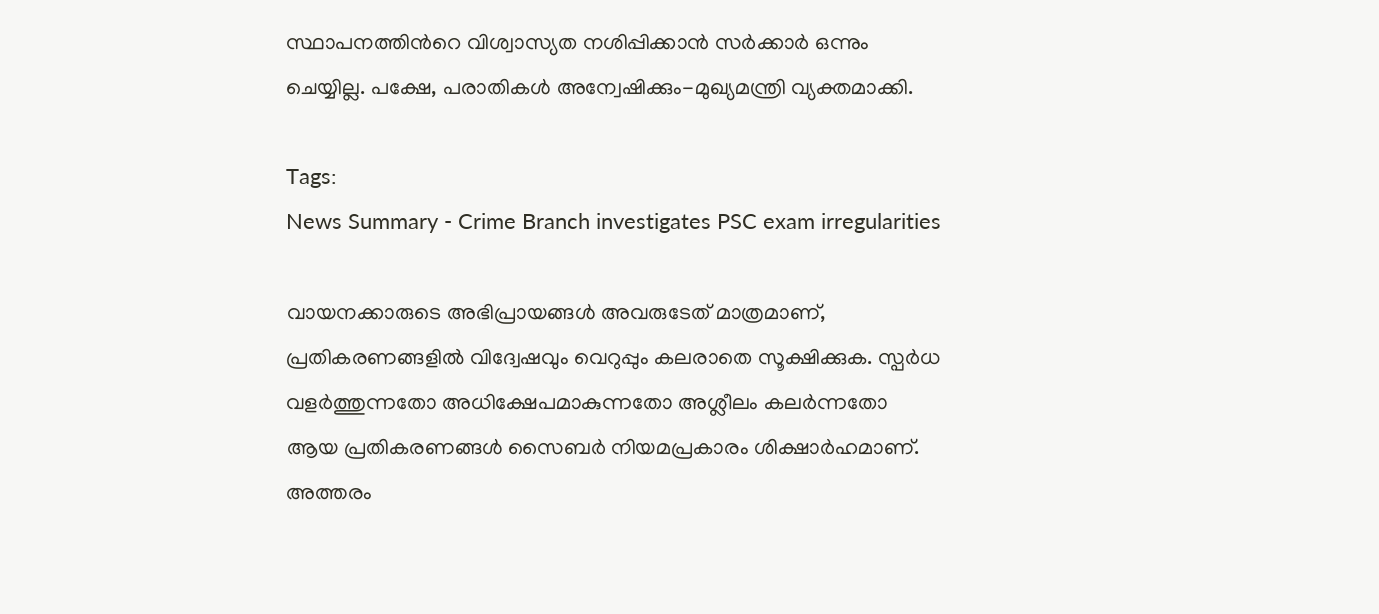സ്ഥാപനത്തിന്‍റെ വിശ്വാസ്യത നശിപ്പിക്കാൻ സർക്കാർ ഒന്നും ചെയ്യില്ല. പക്ഷേ, പരാതികൾ അന്വേഷിക്കും-മുഖ്യമന്ത്രി വ്യക്തമാക്കി.

Tags:
News Summary - Crime Branch investigates PSC exam irregularities

വായനക്കാരുടെ അഭിപ്രായങ്ങള്‍ അവരുടേത് മാത്രമാണ്, പ്രതികരണങ്ങളിൽ വിദ്വേഷവും വെറുപ്പും കലരാതെ സൂക്ഷിക്കുക. സ്പർധ വളർത്തുന്നതോ അധിക്ഷേപമാകുന്നതോ അശ്ലീലം കലർന്നതോ ആയ പ്രതികരണങ്ങൾ സൈബർ നിയമപ്രകാരം ശിക്ഷാർഹമാണ്. അത്തരം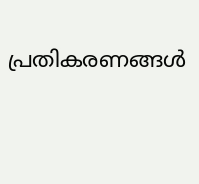പ്രതികരണങ്ങൾ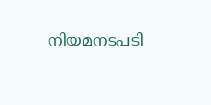നിയമനടപടി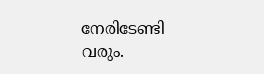നേരിടേണ്ടി വരും.